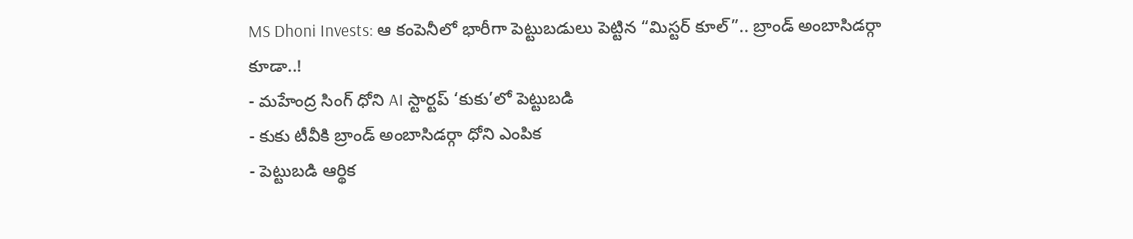MS Dhoni Invests: ఆ కంపెనీలో భారీగా పెట్టుబడులు పెట్టిన “మిస్టర్ కూల్”.. బ్రాండ్ అంబాసిడర్గా కూడా..!
- మహేంద్ర సింగ్ ధోని AI స్టార్టప్ ‘కుకు’లో పెట్టుబడి
- కుకు టీవీకి బ్రాండ్ అంబాసిడర్గా ధోని ఎంపిక
- పెట్టుబడి ఆర్థిక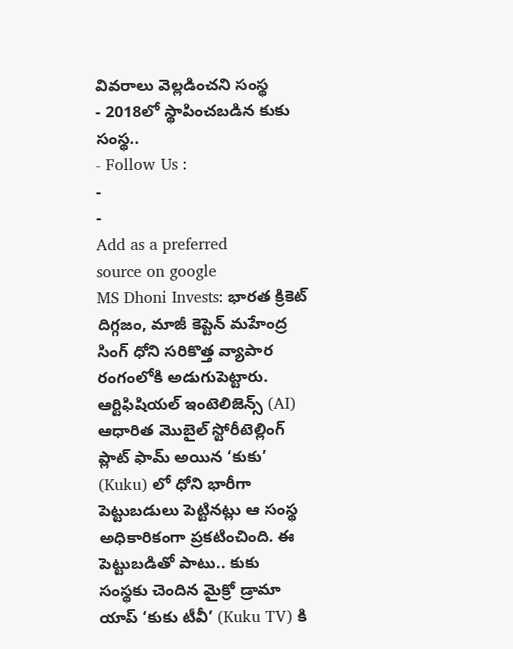వివరాలు వెల్లడించని సంస్థ
- 2018లో స్థాపించబడిన కుకు సంస్థ..
- Follow Us :
-
-
Add as a preferred
source on google
MS Dhoni Invests: భారత క్రికెట్ దిగ్గజం, మాజీ కెప్టెన్ మహేంద్ర సింగ్ ధోని సరికొత్త వ్యాపార రంగంలోకి అడుగుపెట్టారు. ఆర్టిఫిషియల్ ఇంటెలిజెన్స్ (AI) ఆధారిత మొబైల్ స్టోరీటెల్లింగ్ ప్లాట్ ఫామ్ అయిన ‘కుకు’ (Kuku) లో ధోని భారీగా పెట్టుబడులు పెట్టినట్లు ఆ సంస్థ అధికారికంగా ప్రకటించింది. ఈ పెట్టుబడితో పాటు.. కుకు సంస్థకు చెందిన మైక్రో డ్రామా యాప్ ‘కుకు టీవీ’ (Kuku TV) కి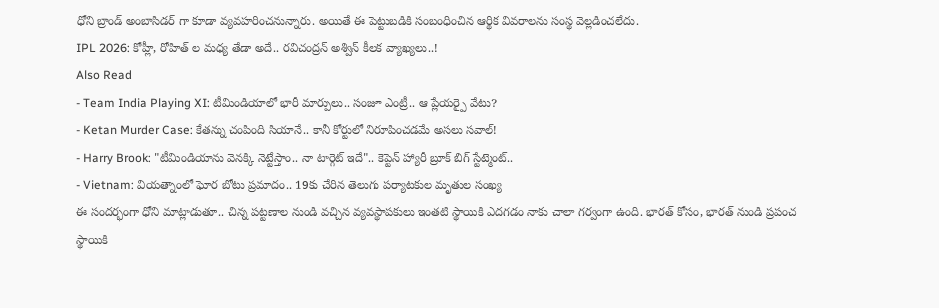ధోని బ్రాండ్ అంబాసిడర్ గా కూడా వ్యవహరించనున్నారు. అయితే ఈ పెట్టుబడికి సంబంధించిన ఆర్థిక వివరాలను సంస్థ వెల్లడించలేదు.
IPL 2026: కోహ్లీ, రోహిత్ ల మధ్య తేడా అదే.. రవిచంద్రన్ అశ్విన్ కీలక వ్యాఖ్యలు..!
Also Read
- Team India Playing XI: టీమిండియాలో భారీ మార్పులు.. సంజూ ఎంట్రీ.. ఆ ప్లేయర్పై వేటు?
- Ketan Murder Case: కేతన్ను చంపింది సియానే.. కానీ కోర్టులో నిరూపించడమే అసలు సవాల్!
- Harry Brook: "టీమిండియాను వెనక్కి నెట్టేస్తాం.. నా టార్గెట్ ఇదే".. కెప్టెన్ హ్యారీ బ్రూక్ బిగ్ స్టేట్మెంట్..
- Vietnam: వియత్నాంలో ఘోర బోటు ప్రమాదం.. 19కు చేరిన తెలుగు పర్యాటకుల మృతుల సంఖ్య
ఈ సందర్భంగా ధోని మాట్లాడుతూ.. చిన్న పట్టణాల నుండి వచ్చిన వ్యవస్థాపకులు ఇంతటి స్థాయికి ఎదగడం నాకు చాలా గర్వంగా ఉంది. భారత్ కోసం, భారత్ నుండి ప్రపంచ స్థాయికి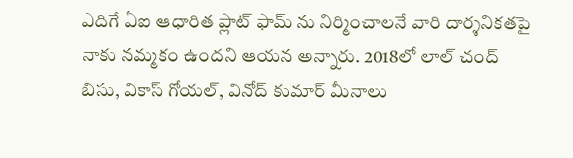ఎదిగే ఏఐ ఆధారిత ప్లాట్ ఫామ్ ను నిర్మించాలనే వారి దార్శనికతపై నాకు నమ్మకం ఉందని ఆయన అన్నారు. 2018లో లాల్ చంద్ బిసు, వికాస్ గోయల్, వినోద్ కుమార్ మీనాలు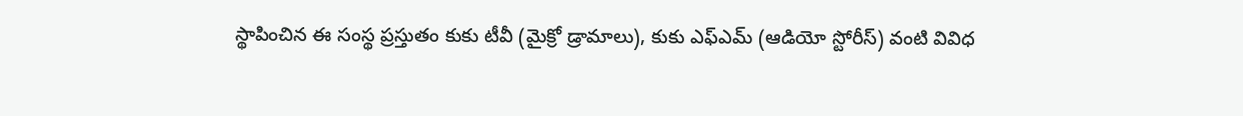స్థాపించిన ఈ సంస్థ ప్రస్తుతం కుకు టీవీ (మైక్రో డ్రామాలు), కుకు ఎఫ్ఎమ్ (ఆడియో స్టోరీస్) వంటి వివిధ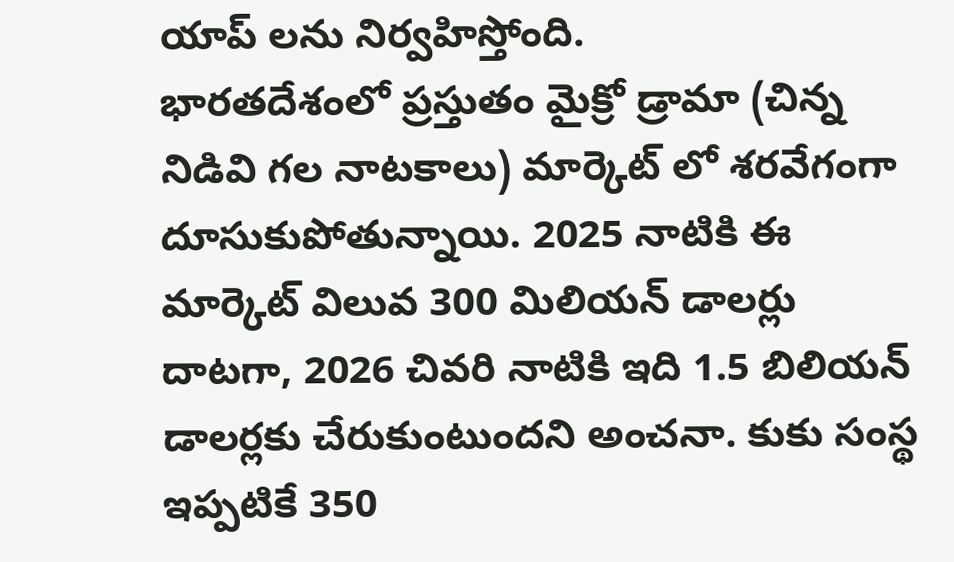యాప్ లను నిర్వహిస్తోంది.
భారతదేశంలో ప్రస్తుతం మైక్రో డ్రామా (చిన్న నిడివి గల నాటకాలు) మార్కెట్ లో శరవేగంగా దూసుకుపోతున్నాయి. 2025 నాటికి ఈ మార్కెట్ విలువ 300 మిలియన్ డాలర్లు దాటగా, 2026 చివరి నాటికి ఇది 1.5 బిలియన్ డాలర్లకు చేరుకుంటుందని అంచనా. కుకు సంస్థ ఇప్పటికే 350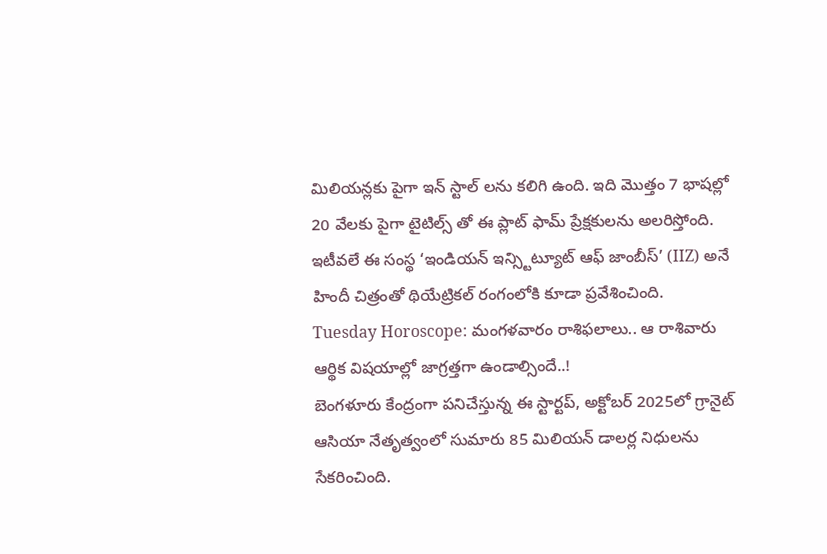మిలియన్లకు పైగా ఇన్ స్టాల్ లను కలిగి ఉంది. ఇది మొత్తం 7 భాషల్లో 20 వేలకు పైగా టైటిల్స్ తో ఈ ప్లాట్ ఫామ్ ప్రేక్షకులను అలరిస్తోంది. ఇటీవలే ఈ సంస్థ ‘ఇండియన్ ఇన్స్టిట్యూట్ ఆఫ్ జాంబీస్’ (IIZ) అనే హిందీ చిత్రంతో థియేట్రికల్ రంగంలోకి కూడా ప్రవేశించింది.
Tuesday Horoscope: మంగళవారం రాశిఫలాలు.. ఆ రాశివారు ఆర్థిక విషయాల్లో జాగ్రత్తగా ఉండాల్సిందే..!
బెంగళూరు కేంద్రంగా పనిచేస్తున్న ఈ స్టార్టప్, అక్టోబర్ 2025లో గ్రానైట్ ఆసియా నేతృత్వంలో సుమారు 85 మిలియన్ డాలర్ల నిధులను సేకరించింది.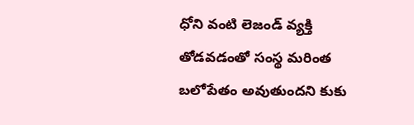ధోని వంటి లెజండ్ వ్యక్తి తోడవడంతో సంస్థ మరింత బలోపేతం అవుతుందని కుకు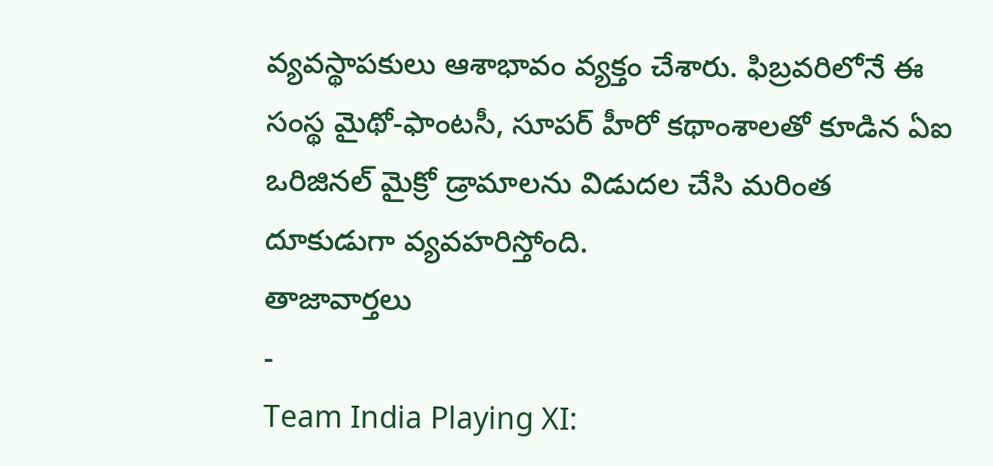వ్యవస్థాపకులు ఆశాభావం వ్యక్తం చేశారు. ఫిబ్రవరిలోనే ఈ సంస్థ మైథో-ఫాంటసీ, సూపర్ హీరో కథాంశాలతో కూడిన ఏఐ ఒరిజినల్ మైక్రో డ్రామాలను విడుదల చేసి మరింత దూకుడుగా వ్యవహరిస్తోంది.
తాజావార్తలు
-
Team India Playing XI: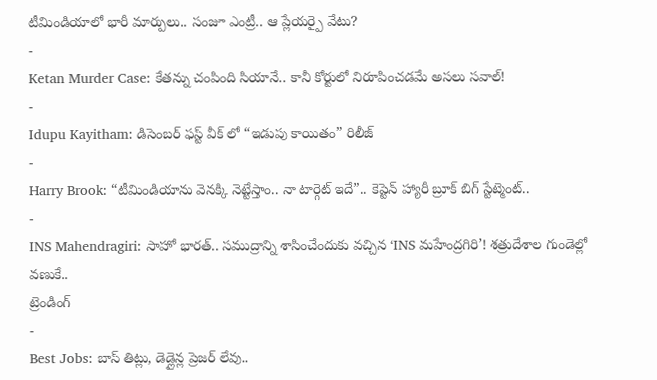టీమిండియాలో భారీ మార్పులు.. సంజూ ఎంట్రీ.. ఆ ప్లేయర్పై వేటు?
-
Ketan Murder Case: కేతన్ను చంపింది సియానే.. కానీ కోర్టులో నిరూపించడమే అసలు సవాల్!
-
Idupu Kayitham: డిసెంబర్ ఫస్ట్ వీక్ లో “ఇడుపు కాయితం” రిలీజ్
-
Harry Brook: “టీమిండియాను వెనక్కి నెట్టేస్తాం.. నా టార్గెట్ ఇదే”.. కెప్టెన్ హ్యారీ బ్రూక్ బిగ్ స్టేట్మెంట్..
-
INS Mahendragiri: సాహో భారత్.. సముద్రాన్ని శాసించేందుకు వచ్చిన ‘INS మహేంద్రగిరి’! శత్రుదేశాల గుండెల్లో వణుకే..
ట్రెండింగ్
-
Best Jobs: బాస్ తిట్లు, డెడ్లైన్ల ప్రెజర్ లేవు..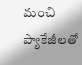మంచి ప్యాకేజీలతో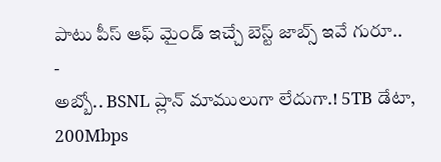పాటు పీస్ ఆఫ్ మైండ్ ఇచ్చే బెస్ట్ జాబ్స్ ఇవే గురూ..
-
అబ్బో.. BSNL ప్లాన్ మాములుగా లేదుగా.! 5TB డేటా, 200Mbps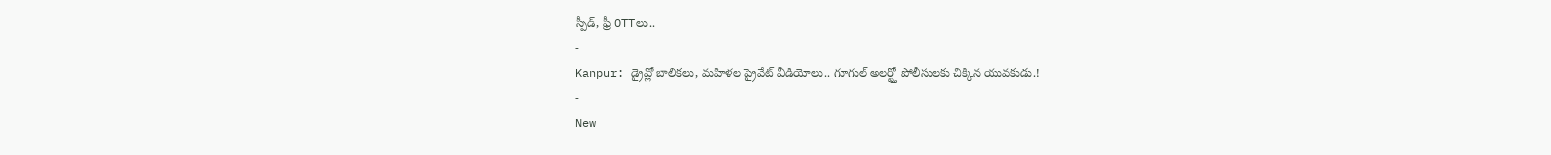స్పీడ్, ఫ్రీ OTTలు..
-
Kanpur: డ్రైవ్లో బాలికలు, మహిళల ప్రైవేట్ వీడియోలు.. గూగుల్ అలర్ట్తో పోలీసులకు చిక్కిన యువకుడు.!
-
New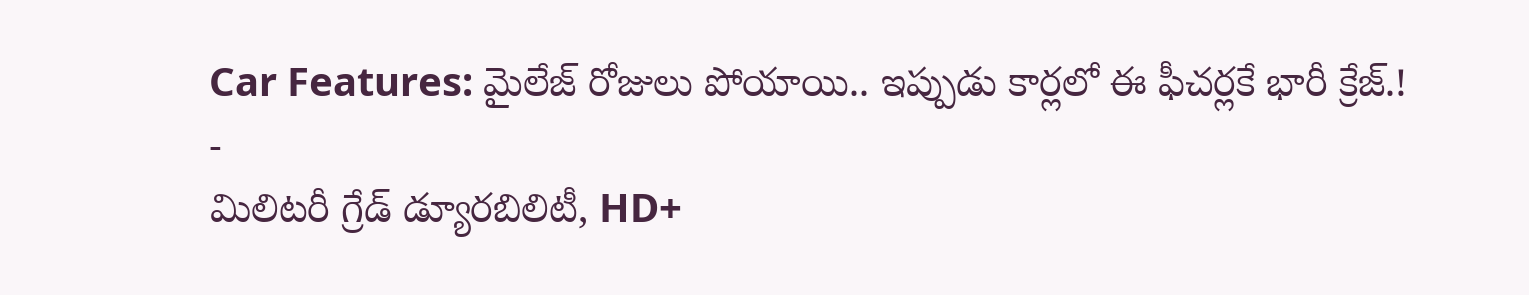Car Features: మైలేజ్ రోజులు పోయాయి.. ఇప్పుడు కార్లలో ఈ ఫీచర్లకే భారీ క్రేజ్.!
-
మిలిటరీ గ్రేడ్ డ్యూరబిలిటీ, HD+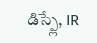డిస్ప్లే, IR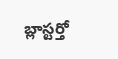బ్లాస్టర్తో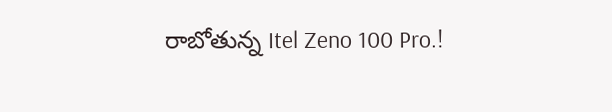రాబోతున్న Itel Zeno 100 Pro.!